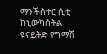ማንችስተር ሲቲ ከኒውካስትል ዩናይትድ የግማሽ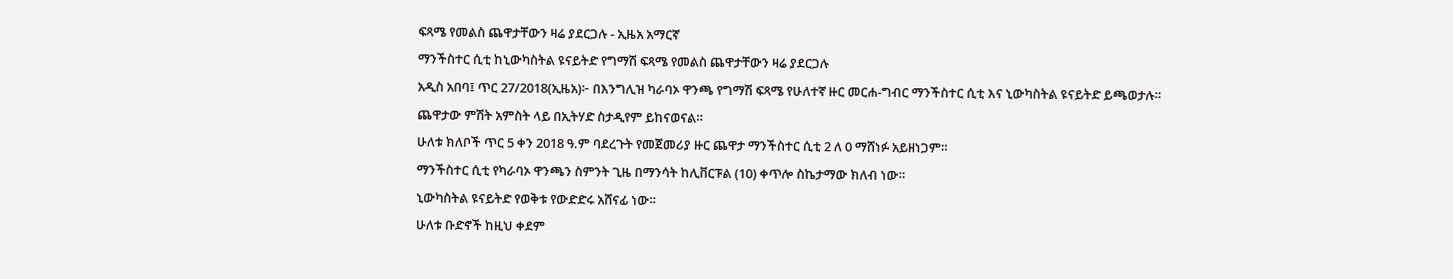ፍጻሜ የመልስ ጨዋታቸውን ዛሬ ያደርጋሉ - ኢዜአ አማርኛ
ማንችስተር ሲቲ ከኒውካስትል ዩናይትድ የግማሽ ፍጻሜ የመልስ ጨዋታቸውን ዛሬ ያደርጋሉ
አዲስ አበባ፤ ጥር 27/2018(ኢዜአ)፦ በእንግሊዝ ካራባኦ ዋንጫ የግማሽ ፍጻሜ የሁለተኛ ዙር መርሐ-ግብር ማንችስተር ሲቲ እና ኒውካስትል ዩናይትድ ይጫወታሉ።
ጨዋታው ምሽት አምስት ላይ በኢትሃድ ስታዲየም ይከናወናል።
ሁለቱ ክለቦች ጥር 5 ቀን 2018 ዓ.ም ባደረጉት የመጀመሪያ ዙር ጨዋታ ማንችስተር ሲቲ 2 ለ 0 ማሸነፉ አይዘነጋም።
ማንችስተር ሲቲ የካራባኦ ዋንጫን ስምንት ጊዜ በማንሳት ከሊቨርፑል (10) ቀጥሎ ስኬታማው ክለብ ነው።
ኒውካስትል ዩናይትድ የወቅቱ የውድድሩ አሸናፊ ነው።
ሁለቱ ቡድኖች ከዚህ ቀደም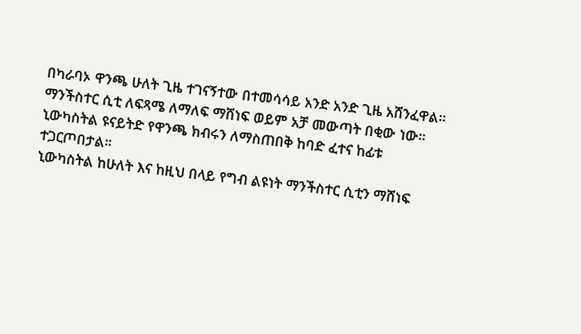በካራባኦ ዋንጫ ሁለት ጊዜ ተገናኝተው በተመሳሳይ አንድ አንድ ጊዜ አሸንፈዋል።
ማንችስተር ሲቲ ለፍጻሜ ለማለፍ ማሸነፍ ወይም አቻ መውጣት በቂው ነው።
ኒውካስትል ዩናይትድ የዋንጫ ክብሩን ለማስጠበቅ ከባድ ፈተና ከፊቱ ተጋርጦበታል።
ኒውካስትል ከሁለት እና ከዚህ በላይ የግብ ልዩነት ማንችስተር ሲቲን ማሸነፍ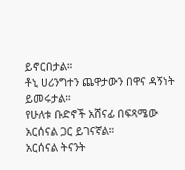ይኖርበታል።
ቶኒ ሀሪንግተን ጨዋታውን በዋና ዳኝነት ይመሩታል።
የሁለቱ ቡድኖች አሸናፊ በፍጻሜው አርሰናል ጋር ይገናኛል።
አርሰናል ትናንት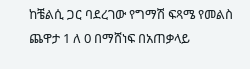ከቼልሲ ጋር ባደረገው የግማሽ ፍጻሜ የመልስ ጨዋታ 1 ለ 0 በማሸነፍ በአጠቃላይ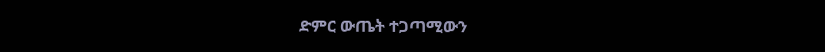ድምር ውጤት ተጋጣሚውን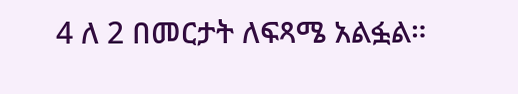4 ለ 2 በመርታት ለፍጻሜ አልፏል።